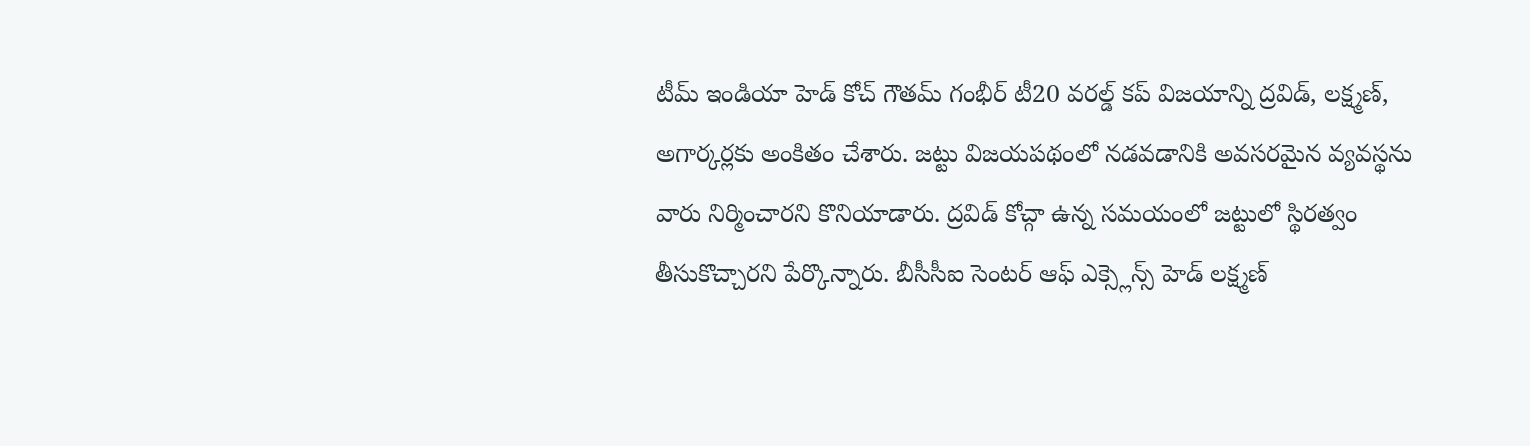టీమ్ ఇండియా హెడ్ కోచ్ గౌతమ్ గంభీర్ టీ20 వరల్డ్ కప్ విజయాన్ని ద్రవిడ్, లక్ష్మణ్, అగార్కర్లకు అంకితం చేశారు. జట్టు విజయపథంలో నడవడానికి అవసరమైన వ్యవస్థను వారు నిర్మించారని కొనియాడారు. ద్రవిడ్ కోచ్గా ఉన్న సమయంలో జట్టులో స్థిరత్వం తీసుకొచ్చారని పేర్కొన్నారు. బీసీసీఐ సెంటర్ ఆఫ్ ఎక్స్లెన్స్ హెడ్ లక్ష్మణ్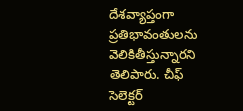దేశవ్యాప్తంగా ప్రతిభావంతులను వెలికితీస్తున్నారని తెలిపారు. చీఫ్ సెలెక్టర్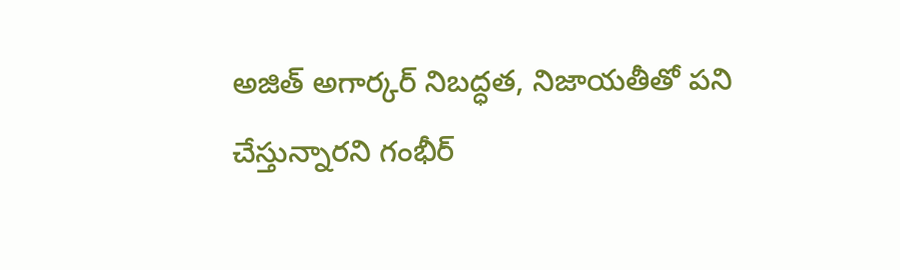అజిత్ అగార్కర్ నిబద్ధత, నిజాయతీతో పని చేస్తున్నారని గంభీర్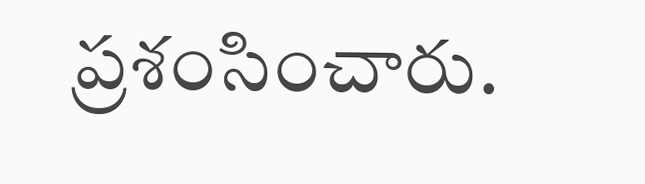ప్రశంసించారు.